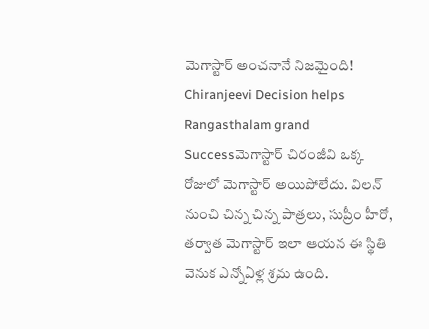మెగాస్టార్ అంచనానే నిజమైంది!
Chiranjeevi Decision helps Rangasthalam grand Successమెగాస్టార్ చిరంజీవి ఒక్క రోజులో మెగాస్టార్ అయిపోలేదు. విలన్ నుంచి చిన్న చిన్న పాత్రలు, సుప్రీం హీరో, తర్వాత మెగాస్టార్ ఇలా ఆయన ఈ స్థితి వెనుక ఎన్నోఏళ్ల శ్రమ ఉంది.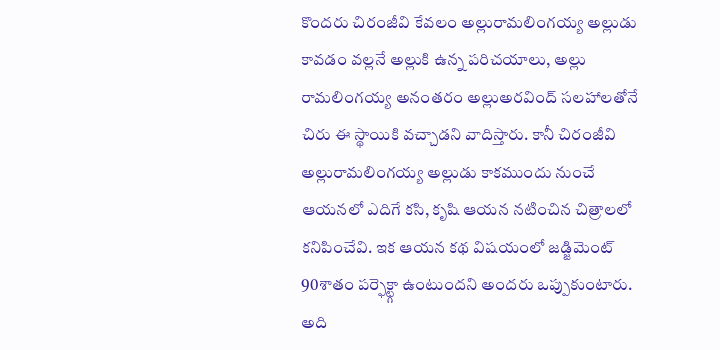కొందరు చిరంజీవి కేవలం అల్లురామలింగయ్య అల్లుడు కావడం వల్లనే అల్లుకి ఉన్న పరిచయాలు, అల్లు రామలింగయ్య అనంతరం అల్లుఅరవింద్ సలహాలతోనే చిరు ఈ స్థాయికి వచ్చాడని వాదిస్తారు. కానీ చిరంజీవి అల్లురామలింగయ్య అల్లుడు కాకముందు నుంచే ఆయనలో ఎదిగే కసి, కృషి ఆయన నటించిన చిత్రాలలో కనిపించేవి. ఇక ఆయన కథ విషయంలో జడ్జిమెంట్ 90శాతం పర్ఫెక్ట్గా ఉంటుందని అందరు ఒప్పుకుంటారు. అది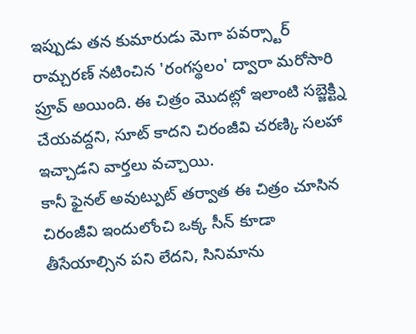ఇప్పుడు తన కుమారుడు మెగా పవర్స్టార్ రామ్చరణ్ నటించిన 'రంగస్థలం' ద్వారా మరోసారి ప్రూవ్ అయింది. ఈ చిత్రం మొదట్లో ఇలాంటి సబ్జెక్ట్ని చేయవద్దని, సూట్ కాదని చిరంజీవి చరణ్కి సలహా ఇచ్చాడని వార్తలు వచ్చాయి.
కానీ ఫైనల్ అవుట్పుట్ తర్వాత ఈ చిత్రం చూసిన చిరంజీవి ఇందులోంచి ఒక్క సీన్ కూడా తీసేయాల్సిన పని లేదని, సినిమాను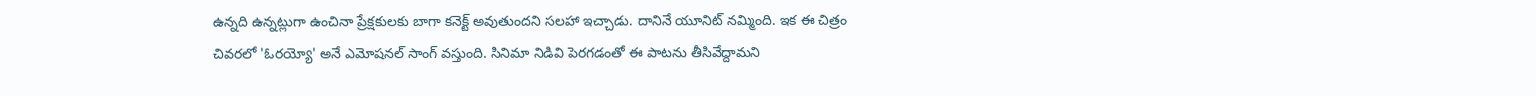ఉన్నది ఉన్నట్లుగా ఉంచినా ప్రేక్షకులకు బాగా కనెక్ట్ అవుతుందని సలహా ఇచ్చాడు. దానినే యూనిట్ నమ్మింది. ఇక ఈ చిత్రం చివరలో 'ఓరయ్యో' అనే ఎమోషనల్ సాంగ్ వస్తుంది. సినిమా నిడివి పెరగడంతో ఈ పాటను తీసివేద్దామని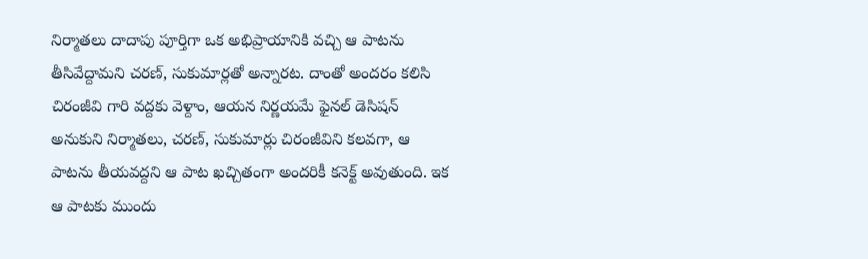నిర్మాతలు దాదాపు పూర్తిగా ఒక అభిప్రాయానికి వచ్చి ఆ పాటను తీసివేద్దామని చరణ్, సుకుమార్లతో అన్నారట. దాంతో అందరం కలిసి చిరంజీవి గారి వద్దకు వెళ్దాం, ఆయన నిర్ణయమే ఫైనల్ డెసిషన్ అనుకుని నిర్మాతలు, చరణ్, సుకుమార్లు చిరంజీవిని కలవగా, ఆ పాటను తీయవద్దని ఆ పాట ఖచ్చితంగా అందరికీ కనెక్ట్ అవుతుంది. ఇక ఆ పాటకు ముందు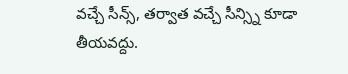వచ్చే సీన్స్, తర్వాత వచ్చే సీన్స్ని కూడా తీయవద్దు.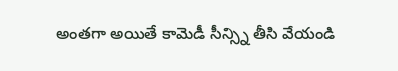అంతగా అయితే కామెడీ సీన్స్ని తీసి వేయండి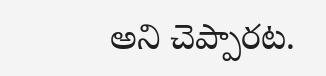అని చెప్పారట.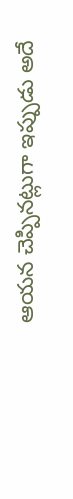ఆయన చెప్పినట్లుగా ఇప్పుడు అదే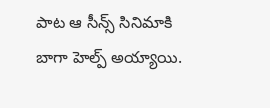పాట ఆ సీన్స్ సినిమాకి బాగా హెల్ప్ అయ్యాయి.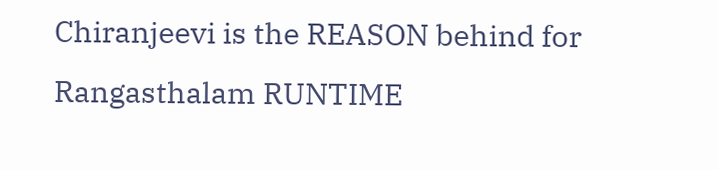Chiranjeevi is the REASON behind for Rangasthalam RUNTIME